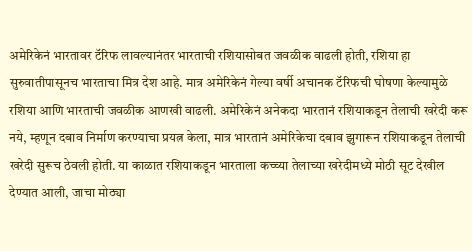अमेरिकेनं भारतावर टॅरिफ लावल्यानंतर भारताची रशियासोबत जवळीक वाढली होती, रशिया हा सुरुवातीपासूनच भारताचा मित्र देश आहे. मात्र अमेरिकेनं गेल्या वर्षी अचानक टॅरिफची घोषणा केल्यामुळे रशिया आणि भारताची जवळीक आणखी वाढली. अमेरिकेनं अनेकदा भारतानं रशियाकडून तेलाची खरेदी करू नये, म्हणून दबाव निर्माण करण्याचा प्रयत्न केला, मात्र भारतानं अमेरिकेचा दबाव झुगारून रशियाकडून तेलाची खरेदी सुरूच ठेवली होती. या काळात रशियाकडून भारताला कच्च्या तेलाच्या खरेदीमध्ये मोठी सूट देखील देण्यात आली, जाचा मोठ्या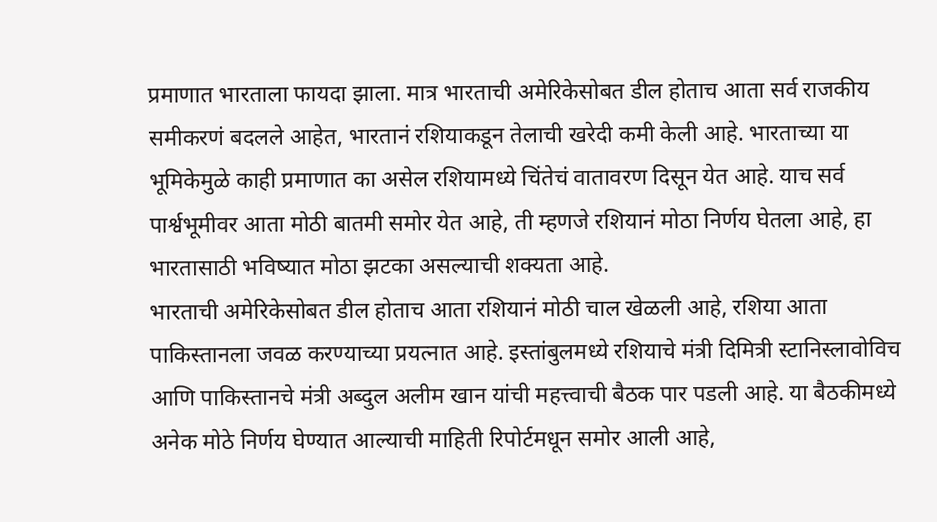प्रमाणात भारताला फायदा झाला. मात्र भारताची अमेरिकेसोबत डील होताच आता सर्व राजकीय समीकरणं बदलले आहेत, भारतानं रशियाकडून तेलाची खरेदी कमी केली आहे. भारताच्या या भूमिकेमुळे काही प्रमाणात का असेल रशियामध्ये चिंतेचं वातावरण दिसून येत आहे. याच सर्व पार्श्वभूमीवर आता मोठी बातमी समोर येत आहे, ती म्हणजे रशियानं मोठा निर्णय घेतला आहे, हा भारतासाठी भविष्यात मोठा झटका असल्याची शक्यता आहे.
भारताची अमेरिकेसोबत डील होताच आता रशियानं मोठी चाल खेळली आहे, रशिया आता पाकिस्तानला जवळ करण्याच्या प्रयत्नात आहे. इस्तांबुलमध्ये रशियाचे मंत्री दिमित्री स्टानिस्लावोविच आणि पाकिस्तानचे मंत्री अब्दुल अलीम खान यांची महत्त्वाची बैठक पार पडली आहे. या बैठकीमध्ये अनेक मोठे निर्णय घेण्यात आल्याची माहिती रिपोर्टमधून समोर आली आहे,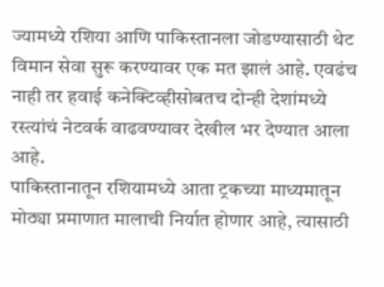ज्यामध्ये रशिया आणि पाकिस्तानला जोडण्यासाठी थेट विमान सेवा सुरू करण्यावर एक मत झालं आहे. एवढंच नाही तर हवाई कनेक्टिव्हीसोबतच दोन्ही देशांमध्ये रस्त्यांचं नेटवर्क वाढवण्यावर देखील भर देण्यात आला आहे.
पाकिस्तानातून रशियामध्ये आता ट्रकच्या माध्यमातून मोठ्या प्रमाणात मालाची निर्यात होणार आहे, त्यासाठी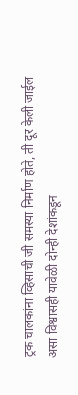ट्रक चालकांना व्हिसाची जी समस्या निर्माण होते, ती दूर केली जाईल असा विश्वासही यावेळी दोन्ही देशांकडून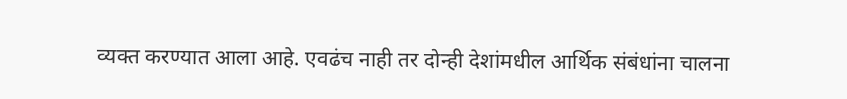व्यक्त करण्यात आला आहे. एवढंच नाही तर दोन्ही देशांमधील आर्थिक संबंधांना चालना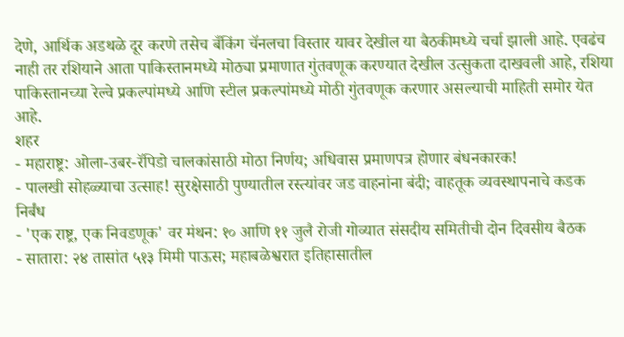देणे, आर्थिक अडथळे दूर करणे तसेच बँकिंग चॅनलचा विस्तार यावर देखील या बैठकीमध्ये चर्चा झाली आहे. एवढंच नाही तर रशियाने आता पाकिस्तानमध्ये मोठ्या प्रमाणात गुंतवणूक करण्यात देखील उत्सुकता दाखवली आहे, रशिया पाकिस्तानच्या रेल्वे प्रकल्पांमध्ये आणि स्टील प्रकल्पांमध्ये मोठी गुंतवणूक करणार असल्याची माहिती समोर येत आहे.
शहर
- महाराष्ट्र: ओला-उबर-रॅपिडो चालकांसाठी मोठा निर्णय; अधिवास प्रमाणपत्र होणार बंधनकारक!
- पालखी सोहळ्याचा उत्साह! सुरक्षेसाठी पुण्यातील रस्त्यांवर जड वाहनांना बंदी; वाहतूक व्यवस्थापनाचे कडक निर्बंध
- 'एक राष्ट्र, एक निवडणूक' वर मंथन: १० आणि ११ जुलै रोजी गोव्यात संसदीय समितीची दोन दिवसीय बैठक
- सातारा: २४ तासांत ५१३ मिमी पाऊस; महाबळेश्वरात इतिहासातील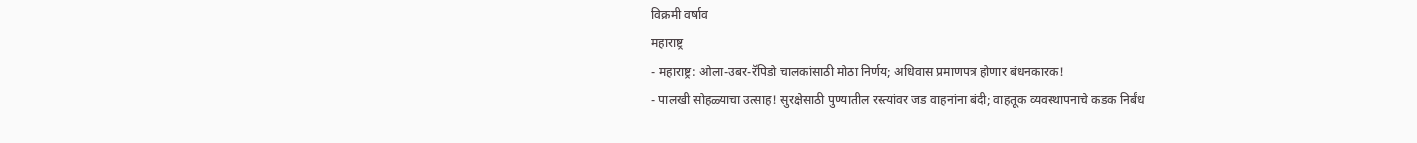विक्रमी वर्षाव
महाराष्ट्र
- महाराष्ट्र: ओला-उबर-रॅपिडो चालकांसाठी मोठा निर्णय; अधिवास प्रमाणपत्र होणार बंधनकारक!
- पालखी सोहळ्याचा उत्साह! सुरक्षेसाठी पुण्यातील रस्त्यांवर जड वाहनांना बंदी; वाहतूक व्यवस्थापनाचे कडक निर्बंध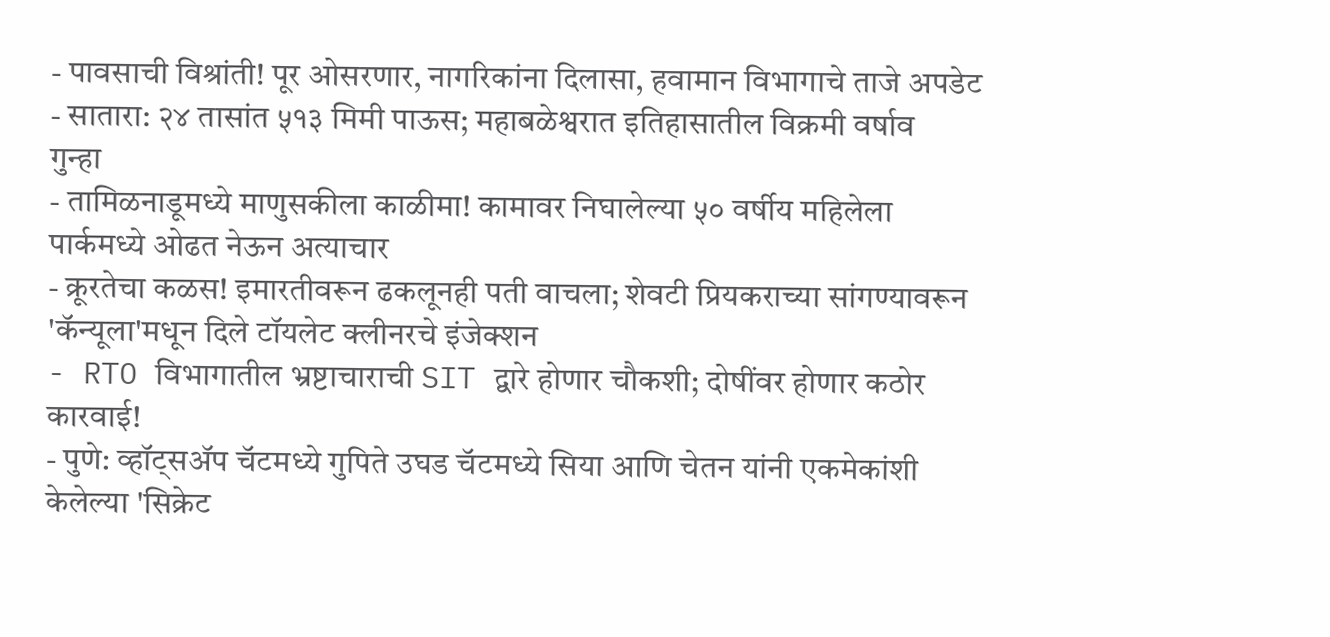- पावसाची विश्रांती! पूर ओसरणार, नागरिकांना दिलासा, हवामान विभागाचे ताजे अपडेट
- सातारा: २४ तासांत ५१३ मिमी पाऊस; महाबळेश्वरात इतिहासातील विक्रमी वर्षाव
गुन्हा
- तामिळनाडूमध्ये माणुसकीला काळीमा! कामावर निघालेल्या ५० वर्षीय महिलेला पार्कमध्ये ओढत नेऊन अत्याचार
- क्रूरतेचा कळस! इमारतीवरून ढकलूनही पती वाचला; शेवटी प्रियकराच्या सांगण्यावरून 'कॅन्यूला'मधून दिले टॉयलेट क्लीनरचे इंजेक्शन
- RTO विभागातील भ्रष्टाचाराची SIT द्वारे होणार चौकशी; दोषींवर होणार कठोर कारवाई!
- पुणे: व्हॉट्सॲप चॅटमध्ये गुपिते उघड चॅटमध्ये सिया आणि चेतन यांनी एकमेकांशी केलेल्या 'सिक्रेट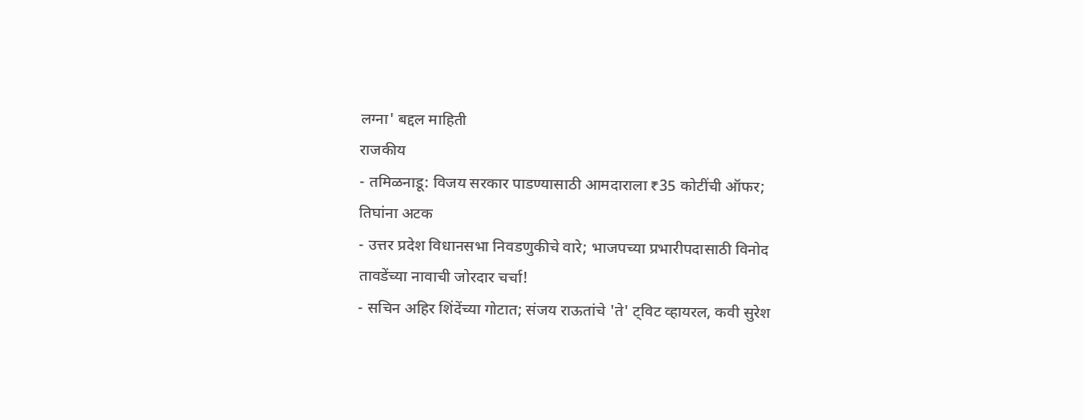लग्ना' बद्दल माहिती
राजकीय
- तमिळनाडू: विजय सरकार पाडण्यासाठी आमदाराला ₹35 कोटींची ऑफर; तिघांना अटक
- उत्तर प्रदेश विधानसभा निवडणुकीचे वारे; भाजपच्या प्रभारीपदासाठी विनोद तावडेंच्या नावाची जोरदार चर्चा!
- सचिन अहिर शिंदेंच्या गोटात; संजय राऊतांचे 'ते' ट्विट व्हायरल, कवी सुरेश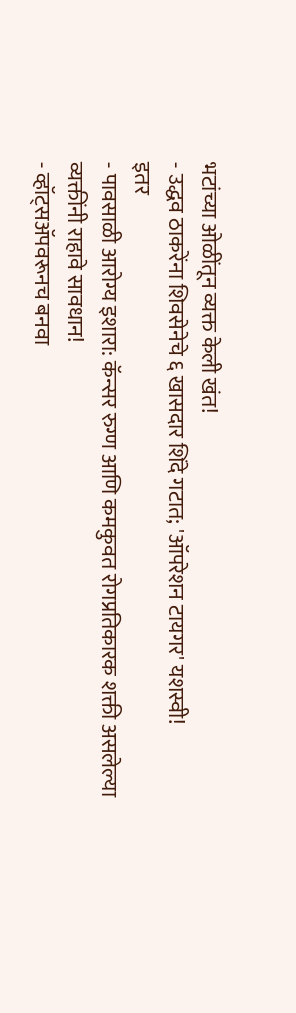भटांच्या ओळींतून व्यक्त केली खंत!
- उद्धव ठाकरेंना शिवसेनेचे ६ खासदार शिंदे गटात; 'ऑपरेशन टायगर' यशस्वी!
इतर
- पावसाळी आरोग्य इशारा: कॅन्सर रुग्ण आणि कमकुवत रोगप्रतिकारक शक्ती असलेल्या व्यक्तींनी राहावे सावधान!
- व्हॉट्सॲपवरूनच बनवा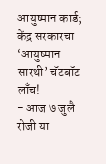आयुष्मान कार्ड; केंद्र सरकारचा ‘आयुष्मान सारथी’ चॅटबॉट लाँच!
- आज ७ जुलै रोजी या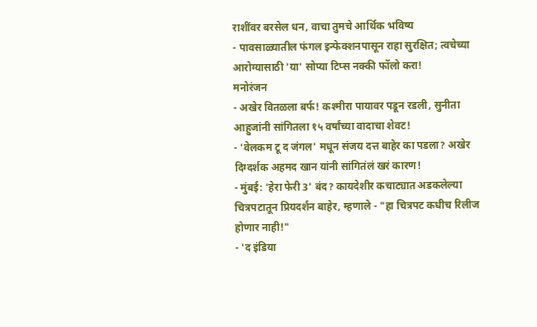राशींवर बरसेल धन, वाचा तुमचे आर्थिक भविष्य
- पावसाळ्यातील फंगल इन्फेक्शनपासून राहा सुरक्षित; त्वचेच्या आरोग्यासाठी 'या' सोप्या टिप्स नक्की फॉलो करा!
मनोरंजन
- अखेर वितळला बर्फ! कश्मीरा पायावर पडून रडली, सुनीता आहुजांनी सांगितला १५ वर्षांच्या वादाचा शेवट!
- 'वेलकम टू द जंगल' मधून संजय दत्त बाहेर का पडला? अखेर दिग्दर्शक अहमद खान यांनी सांगितंलं खरं कारण!
- मुंबई: 'हेरा फेरी 3' बंद? कायदेशीर कचाट्यात अडकलेल्या चित्रपटातून प्रियदर्शन बाहेर, म्हणाले - "हा चित्रपट कधीच रिलीज होणार नाही!"
- 'द इंडिया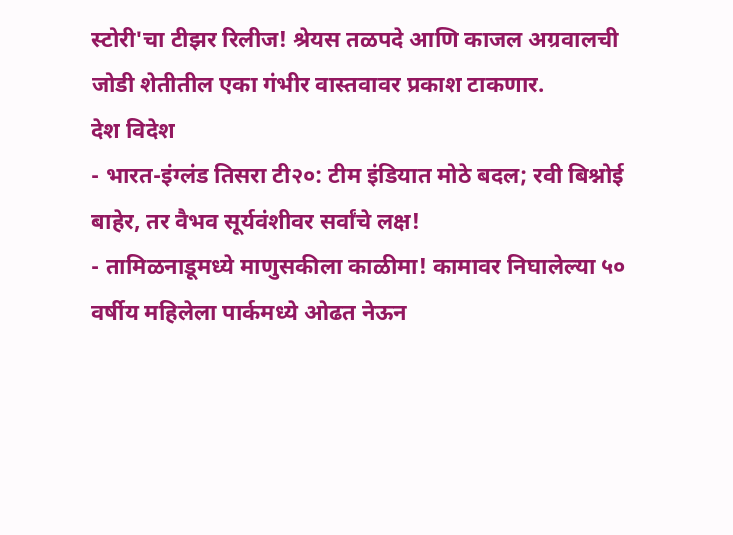स्टोरी'चा टीझर रिलीज! श्रेयस तळपदे आणि काजल अग्रवालची जोडी शेतीतील एका गंभीर वास्तवावर प्रकाश टाकणार.
देश विदेश
- भारत-इंग्लंड तिसरा टी२०: टीम इंडियात मोठे बदल; रवी बिश्नोई बाहेर, तर वैभव सूर्यवंशीवर सर्वांचे लक्ष!
- तामिळनाडूमध्ये माणुसकीला काळीमा! कामावर निघालेल्या ५० वर्षीय महिलेला पार्कमध्ये ओढत नेऊन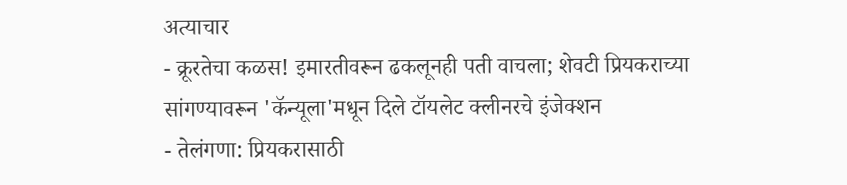अत्याचार
- क्रूरतेचा कळस! इमारतीवरून ढकलूनही पती वाचला; शेवटी प्रियकराच्या सांगण्यावरून 'कॅन्यूला'मधून दिले टॉयलेट क्लीनरचे इंजेक्शन
- तेलंगणा: प्रियकरासाठी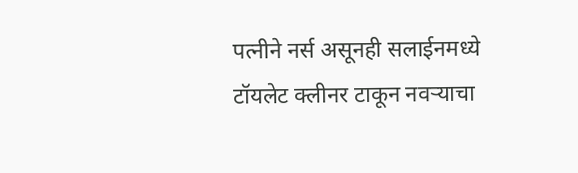पत्नीने नर्स असूनही सलाईनमध्ये टॉयलेट क्लीनर टाकून नवऱ्याचा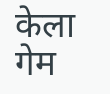केला गेम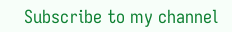Subscribe to my channel